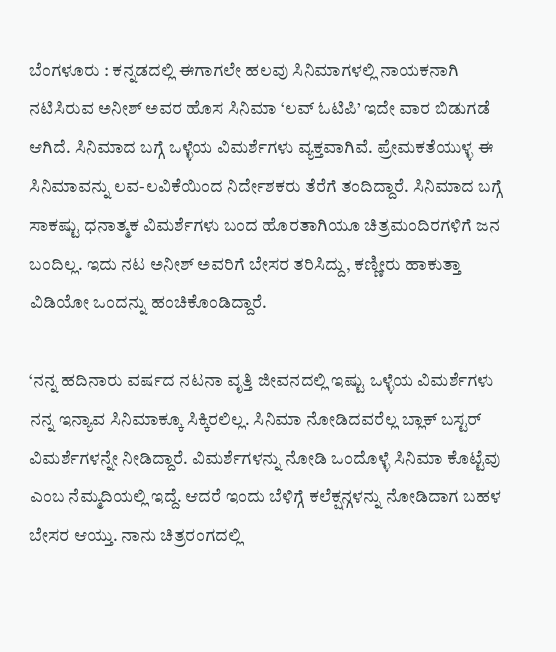ಬೆಂಗಳೂರು : ಕನ್ನಡದಲ್ಲಿ ಈಗಾಗಲೇ ಹಲವು ಸಿನಿಮಾಗಳಲ್ಲಿ ನಾಯಕನಾಗಿ ನಟಿಸಿರುವ ಅನೀಶ್ ಅವರ ಹೊಸ ಸಿನಿಮಾ ‘ಲವ್ ಓಟಿಪಿ’ ಇದೇ ವಾರ ಬಿಡುಗಡೆ ಆಗಿದೆ. ಸಿನಿಮಾದ ಬಗ್ಗೆ ಒಳ್ಳೆಯ ವಿಮರ್ಶೆಗಳು ವ್ಯಕ್ತವಾಗಿವೆ. ಪ್ರೇಮಕತೆಯುಳ್ಳ ಈ ಸಿನಿಮಾವನ್ನು ಲವ-ಲವಿಕೆಯಿಂದ ನಿರ್ದೇಶಕರು ತೆರೆಗೆ ತಂದಿದ್ದಾರೆ. ಸಿನಿಮಾದ ಬಗ್ಗೆ ಸಾಕಷ್ಟು ಧನಾತ್ಮಕ ವಿಮರ್ಶೆಗಳು ಬಂದ ಹೊರತಾಗಿಯೂ ಚಿತ್ರಮಂದಿರಗಳಿಗೆ ಜನ ಬಂದಿಲ್ಲ. ಇದು ನಟ ಅನೀಶ್ ಅವರಿಗೆ ಬೇಸರ ತರಿಸಿದ್ದು, ಕಣ್ಣೀರು ಹಾಕುತ್ತಾ ವಿಡಿಯೋ ಒಂದನ್ನು ಹಂಚಿಕೊಂಡಿದ್ದಾರೆ.

‘ನನ್ನ ಹದಿನಾರು ವರ್ಷದ ನಟನಾ ವೃತ್ತಿ ಜೀವನದಲ್ಲಿ ಇಷ್ಟು ಒಳ್ಳೆಯ ವಿಮರ್ಶೆಗಳು ನನ್ನ ಇನ್ಯಾವ ಸಿನಿಮಾಕ್ಕೂ ಸಿಕ್ಕಿರಲಿಲ್ಲ. ಸಿನಿಮಾ ನೋಡಿದವರೆಲ್ಲ ಬ್ಲಾಕ್ ಬಸ್ಟರ್ ವಿಮರ್ಶೆಗಳನ್ನೇ ನೀಡಿದ್ದಾರೆ. ವಿಮರ್ಶೆಗಳನ್ನು ನೋಡಿ ಒಂದೊಳ್ಳೆ ಸಿನಿಮಾ ಕೊಟ್ಟೆವು ಎಂಬ ನೆಮ್ಮದಿಯಲ್ಲಿ ಇದ್ದೆ. ಆದರೆ ಇಂದು ಬೆಳಿಗ್ಗೆ ಕಲೆಕ್ಷನ್ಗಳನ್ನು ನೋಡಿದಾಗ ಬಹಳ ಬೇಸರ ಆಯ್ತು. ನಾನು ಚಿತ್ರರಂಗದಲ್ಲಿ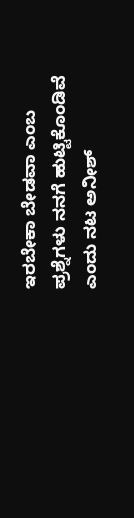ಇರಬೇಕಾ ಬೇಡವಾ ಎಂಬ ಪ್ರಶ್ನೆಗಳು ನನಗೆ ಹುಟ್ಟಿಕೊಂಡಿವೆ ಎಂದು ನಟ ಅನೀಶ್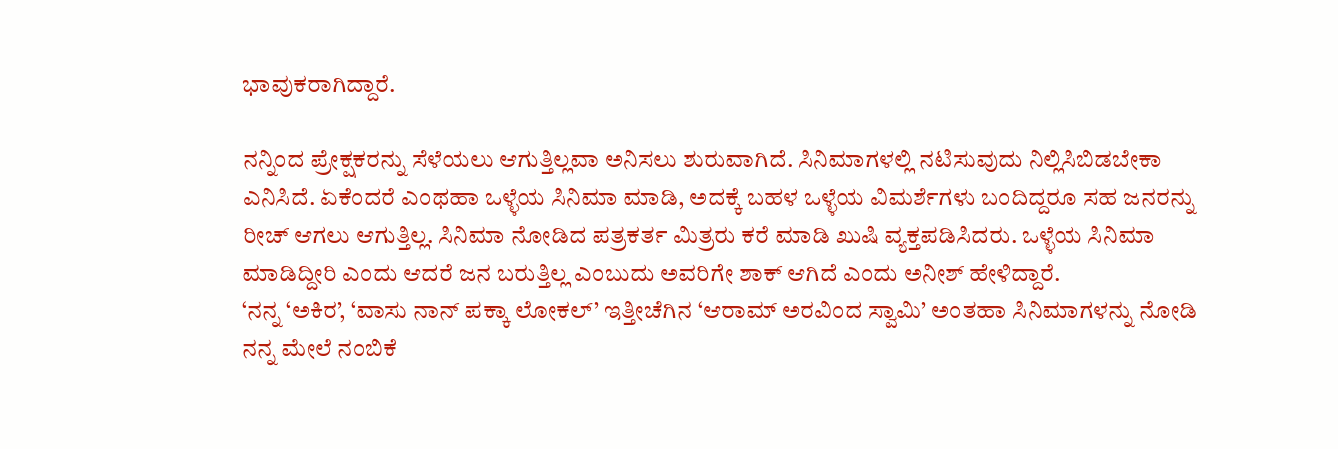ಭಾವುಕರಾಗಿದ್ದಾರೆ.

ನನ್ನಿಂದ ಪ್ರೇಕ್ಷಕರನ್ನು ಸೆಳೆಯಲು ಆಗುತ್ತಿಲ್ಲವಾ ಅನಿಸಲು ಶುರುವಾಗಿದೆ. ಸಿನಿಮಾಗಳಲ್ಲಿ ನಟಿಸುವುದು ನಿಲ್ಲಿಸಿಬಿಡಬೇಕಾ ಎನಿಸಿದೆ. ಏಕೆಂದರೆ ಎಂಥಹಾ ಒಳ್ಳೆಯ ಸಿನಿಮಾ ಮಾಡಿ, ಅದಕ್ಕೆ ಬಹಳ ಒಳ್ಳೆಯ ವಿಮರ್ಶೆಗಳು ಬಂದಿದ್ದರೂ ಸಹ ಜನರನ್ನು ರೀಚ್ ಆಗಲು ಆಗುತ್ತಿಲ್ಲ. ಸಿನಿಮಾ ನೋಡಿದ ಪತ್ರಕರ್ತ ಮಿತ್ರರು ಕರೆ ಮಾಡಿ ಖುಷಿ ವ್ಯಕ್ತಪಡಿಸಿದರು. ಒಳ್ಳೆಯ ಸಿನಿಮಾ ಮಾಡಿದ್ದೀರಿ ಎಂದು ಆದರೆ ಜನ ಬರುತ್ತಿಲ್ಲ ಎಂಬುದು ಅವರಿಗೇ ಶಾಕ್ ಆಗಿದೆ ಎಂದು ಅನೀಶ್ ಹೇಳಿದ್ದಾರೆ.
‘ನನ್ನ ‘ಅಕಿರ’, ‘ವಾಸು ನಾನ್ ಪಕ್ಕಾ ಲೋಕಲ್’ ಇತ್ತೀಚೆಗಿನ ‘ಆರಾಮ್ ಅರವಿಂದ ಸ್ವಾಮಿ’ ಅಂತಹಾ ಸಿನಿಮಾಗಳನ್ನು ನೋಡಿ ನನ್ನ ಮೇಲೆ ನಂಬಿಕೆ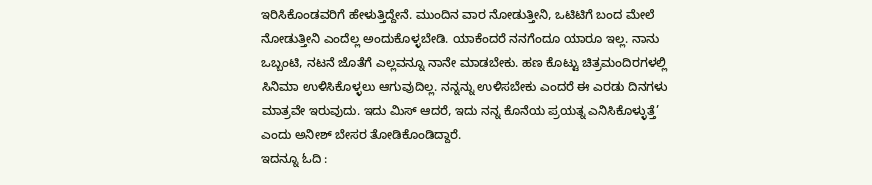ಇರಿಸಿಕೊಂಡವರಿಗೆ ಹೇಳುತ್ತಿದ್ದೇನೆ. ಮುಂದಿನ ವಾರ ನೋಡುತ್ತೀನಿ, ಒಟಿಟಿಗೆ ಬಂದ ಮೇಲೆ ನೋಡುತ್ತೀನಿ ಎಂದೆಲ್ಲ ಅಂದುಕೊಳ್ಳಬೇಡಿ. ಯಾಕೆಂದರೆ ನನಗೆಂದೂ ಯಾರೂ ಇಲ್ಲ. ನಾನು ಒಬ್ಬಂಟಿ, ನಟನೆ ಜೊತೆಗೆ ಎಲ್ಲವನ್ನೂ ನಾನೇ ಮಾಡಬೇಕು. ಹಣ ಕೊಟ್ಟು ಚಿತ್ರಮಂದಿರಗಳಲ್ಲಿ ಸಿನಿಮಾ ಉಳಿಸಿಕೊಳ್ಳಲು ಆಗುವುದಿಲ್ಲ. ನನ್ನನ್ನು ಉಳಿಸಬೇಕು ಎಂದರೆ ಈ ಎರಡು ದಿನಗಳು ಮಾತ್ರವೇ ಇರುವುದು. ಇದು ಮಿಸ್ ಆದರೆ, ಇದು ನನ್ನ ಕೊನೆಯ ಪ್ರಯತ್ನ ಎನಿಸಿಕೊಳ್ಳುತ್ತೆ’ ಎಂದು ಅನೀಶ್ ಬೇಸರ ತೋಡಿಕೊಂಡಿದ್ದಾರೆ.
ಇದನ್ನೂ ಓದಿ :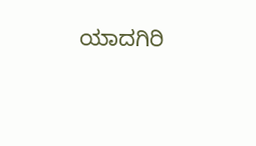ಯಾದಗಿರಿ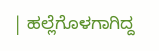| ಹಲ್ಲೆಗೊಳಗಾಗಿದ್ದ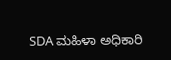SDA ಮಹಿಳಾ ಅಧಿಕಾರಿ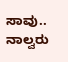ಸಾವು.. ನಾಲ್ವರು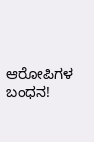ಆರೋಪಿಗಳ ಬಂಧನ!